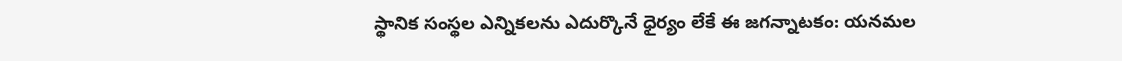స్థానిక సంస్థ‌ల‌ ఎన్నికల‌ను ఎదుర్కొనే ధైర్యం లేకే ఈ జ‌గ‌న్నాట‌కం: య‌న‌మ‌ల‌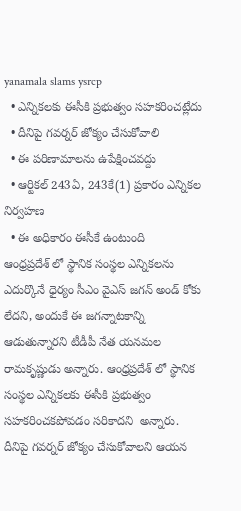yanamala slams ysrcp
  • ఎన్నిక‌ల‌కు ఈసీకి ప్ర‌భుత్వం స‌హ‌క‌రించట్లేదు
  • దీనిపై గ‌వ‌ర్న‌ర్ జోక్యం చేసుకోవాలి
  • ఈ పరిణామాలను ఉపేక్షించ‌వ‌ద్దు
  • ఆర్టికల్‌ 243ఏ, 243కే(1) ప్రకారం ఎన్నికల నిర్వహణ
  • ఈ అధికారం ఈసీకే ఉంటుంది
ఆంధ్ర‌ప్ర‌దేశ్ లో స్థానిక సంస్థ‌ల‌ ఎన్నికల‌ను ఎదుర్కొనే ధైర్యం సీఎం వైఎస్‌ జగన్‌ అండ్‌ కోకు లేద‌ని, అందుకే ఈ జగన్నాటకాన్ని ఆడుతున్నార‌ని టీడీపీ నేత య‌న‌మ‌ల రామ‌కృష్ణుడు అన్నారు. ఆంధ్ర‌ప్ర‌దేశ్ లో స్థానిక సంస్థ‌ల ఎన్నిక‌ల‌కు ఈసీకి ప్ర‌భుత్వం స‌హ‌క‌రించ‌కపోవ‌డం స‌రికాద‌ని  అన్నారు. దీనిపై గ‌వ‌ర్న‌ర్ జోక్యం చేసుకోవాల‌ని ఆయ‌న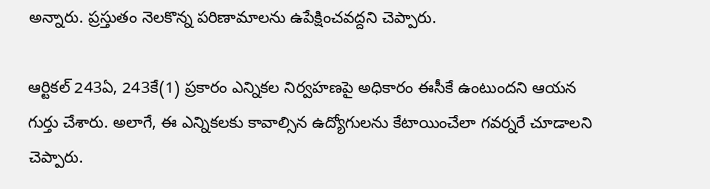అన్నారు. ప్ర‌స్తుతం నెల‌కొన్న పరిణామాలను ఉపేక్షించ‌వ‌ద్ద‌ని చెప్పారు.

ఆర్టికల్‌ 243ఏ, 243కే(1) ప్రకారం ఎన్నికల నిర్వహణపై అధికారం ఈసీకే ఉంటుంద‌ని ఆయ‌న గుర్తు చేశారు. అలాగే, ఈ ఎన్నికలకు కావాల్సిన ఉద్యోగులను కేటాయించేలా గవర్నరే చూడాల‌ని చెప్పారు.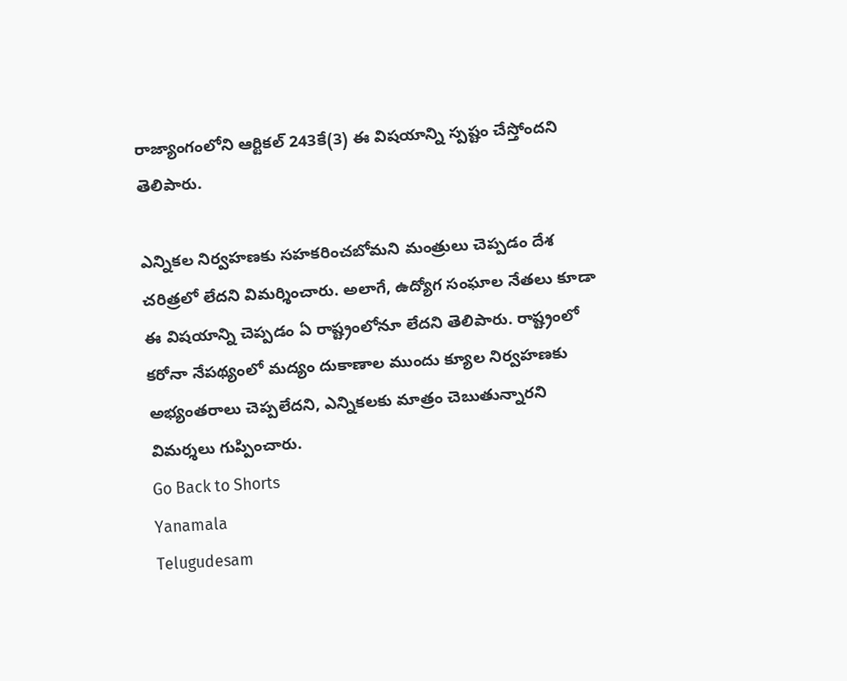రాజ్యాంగంలోని ఆర్టికల్‌ 243కే(3) ఈ విష‌యాన్ని స్ప‌ష్టం చేస్తోంద‌ని తెలిపారు.

ఎన్నికల నిర్వహణకు సహకరించబోమ‌ని మంత్రులు చెప్పడం దేశ చరిత్రలో లేదని విమ‌ర్శించారు. అలాగే, ఉద్యోగ సంఘాల నేతలు కూడా ఈ విష‌యాన్ని చెప్పడం ఏ రాష్ట్రంలోనూ లేదని తెలిపారు. రాష్ట్రంలో క‌రోనా నేప‌థ్యంలో మద్యం దుకాణాల ముందు క్యూల నిర్వహణకు అభ్యంతరాలు చెప్ప‌లేద‌ని, ఎన్నిక‌ల‌కు మాత్రం చెబుతున్నార‌ని విమ‌ర్శ‌లు గుప్పించారు.
Go Back to Shorts
Yanamala
Telugudesam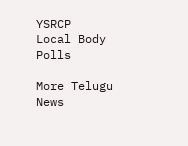YSRCP
Local Body Polls

More Telugu News